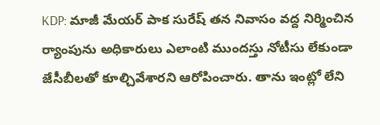KDP: మాజీ మేయర్ పాక సురేష్ తన నివాసం వద్ద నిర్మించిన ర్యాంపును అధికారులు ఎలాంటి ముందస్తు నోటీసు లేకుండా జేసీబీలతో కూల్చివేశారని ఆరోపించారు. తాను ఇంట్లో లేని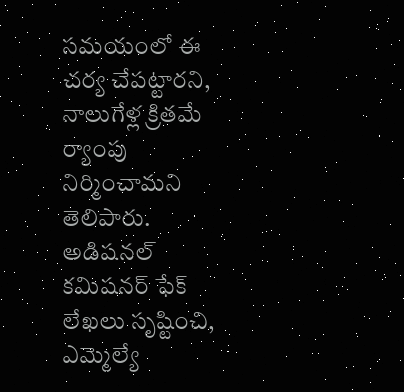సమయంలో ఈ చర్య చేపట్టారని, నాలుగేళ్ల క్రితమే ర్యాంపు నిర్మించామని తెలిపారు. అడిషనల్ కమిషనర్ ఫేక్ లేఖలు సృష్టించి, ఎమ్మెల్యే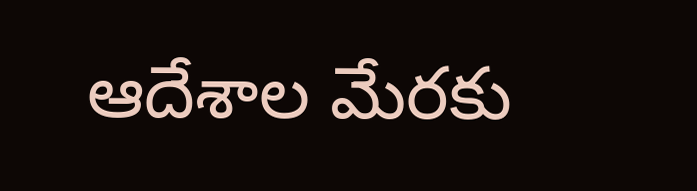ఆదేశాల మేరకు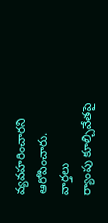వ్యవహరించారని ఆరోపించారు.
వార్తలు
ర్యాంపు కూల్చివేతపై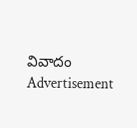వివాదం
Advertisement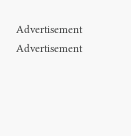Advertisement
Advertisement